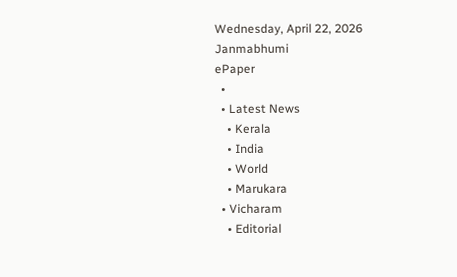Wednesday, April 22, 2026
Janmabhumi
ePaper
  •
  • Latest News
    • Kerala
    • India
    • World
    • Marukara
  • Vicharam
    • Editorial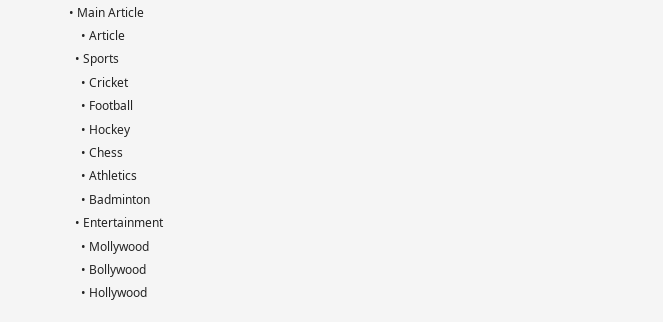• Main Article
    • Article
  • Sports
    • Cricket
    • Football
    • Hockey
    • Chess
    • Athletics
    • Badminton
  • Entertainment
    • Mollywood
    • Bollywood
    • Hollywood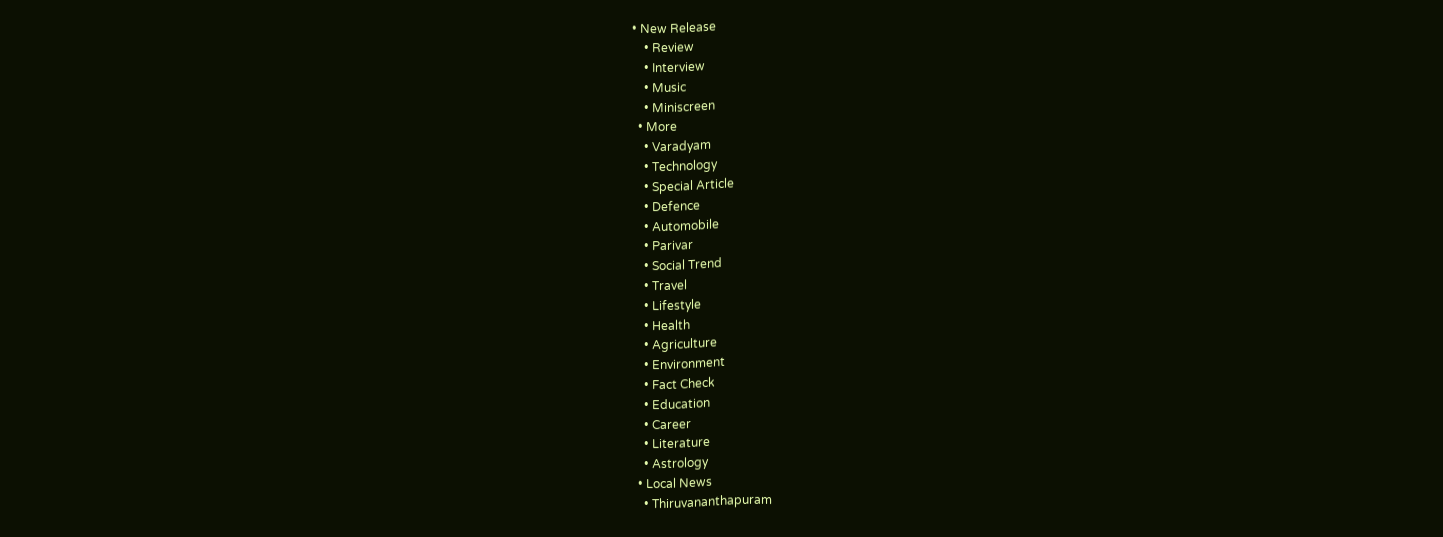• New Release
    • Review
    • Interview
    • Music
    • Miniscreen
  • More
    • Varadyam
    • Technology
    • Special Article
    • Defence
    • Automobile
    • Parivar
    • Social Trend
    • Travel
    • Lifestyle
    • Health
    • Agriculture
    • Environment
    • Fact Check
    • Education
    • Career
    • Literature
    • Astrology
  • Local News
    • Thiruvananthapuram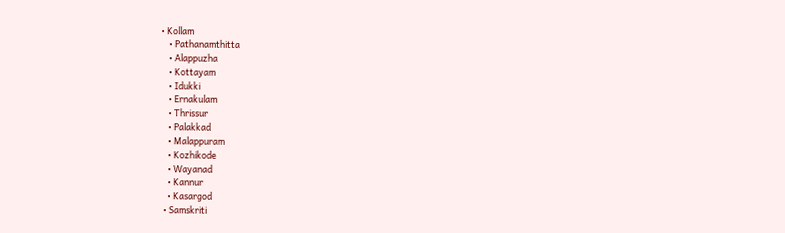• Kollam
    • Pathanamthitta
    • Alappuzha
    • Kottayam
    • Idukki
    • Ernakulam
    • Thrissur
    • Palakkad
    • Malappuram
    • Kozhikode
    • Wayanad
    • Kannur
    • Kasargod
  • Samskriti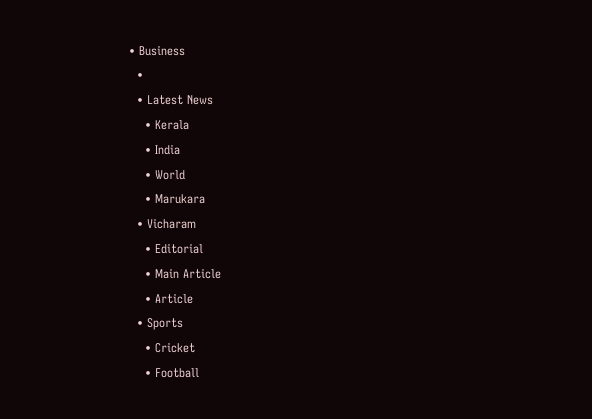• Business
  •
  • Latest News
    • Kerala
    • India
    • World
    • Marukara
  • Vicharam
    • Editorial
    • Main Article
    • Article
  • Sports
    • Cricket
    • Football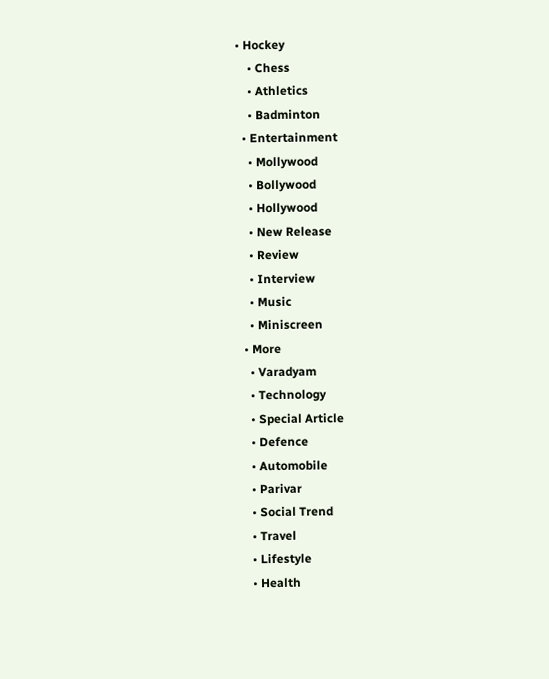• Hockey
    • Chess
    • Athletics
    • Badminton
  • Entertainment
    • Mollywood
    • Bollywood
    • Hollywood
    • New Release
    • Review
    • Interview
    • Music
    • Miniscreen
  • More
    • Varadyam
    • Technology
    • Special Article
    • Defence
    • Automobile
    • Parivar
    • Social Trend
    • Travel
    • Lifestyle
    • Health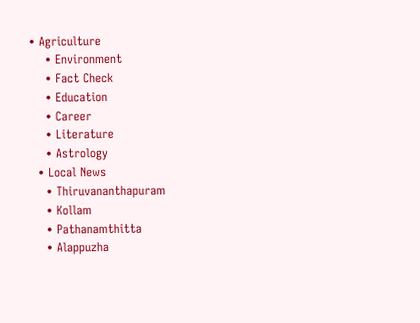• Agriculture
    • Environment
    • Fact Check
    • Education
    • Career
    • Literature
    • Astrology
  • Local News
    • Thiruvananthapuram
    • Kollam
    • Pathanamthitta
    • Alappuzha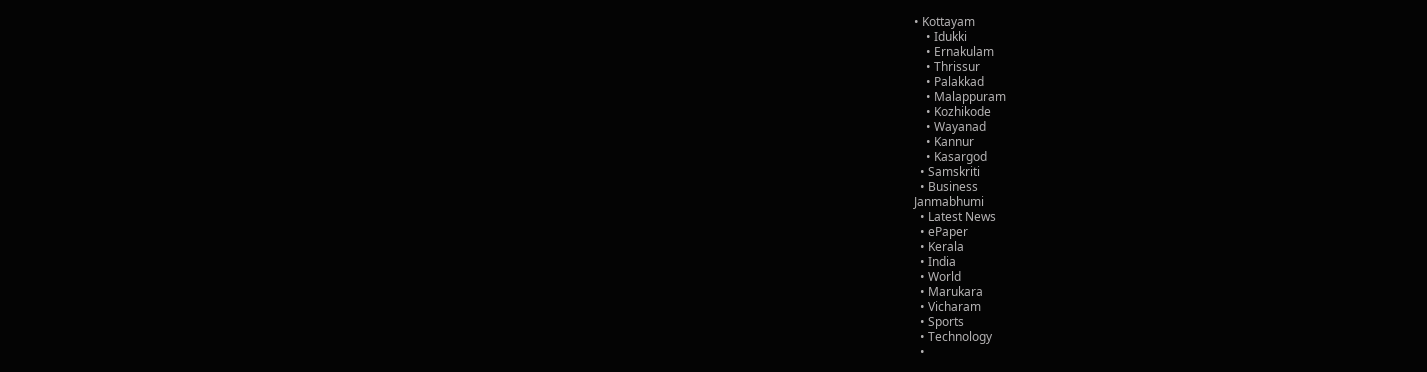• Kottayam
    • Idukki
    • Ernakulam
    • Thrissur
    • Palakkad
    • Malappuram
    • Kozhikode
    • Wayanad
    • Kannur
    • Kasargod
  • Samskriti
  • Business
Janmabhumi
  • Latest News
  • ePaper
  • Kerala
  • India
  • World
  • Marukara
  • Vicharam
  • Sports
  • Technology
  •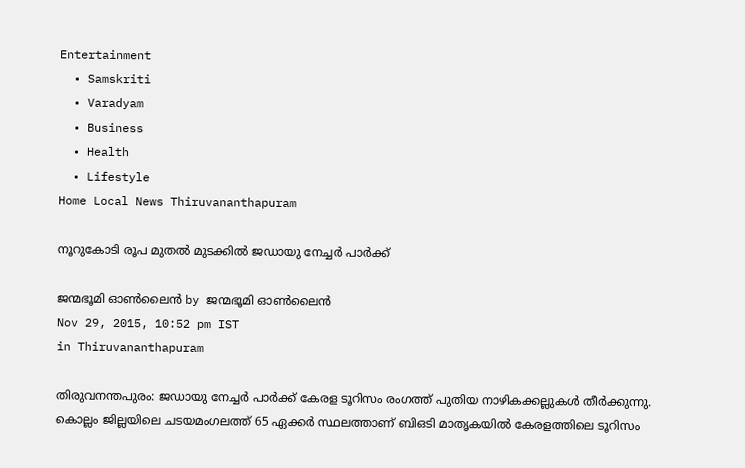Entertainment
  • Samskriti
  • Varadyam
  • Business
  • Health
  • Lifestyle
Home Local News Thiruvananthapuram

നൂറുകോടി രൂപ മുതല്‍ മുടക്കില്‍ ജഡായു നേച്ചര്‍ പാര്‍ക്ക്

ജന്മഭൂമി ഓണ്‍ലൈന്‍ by ജന്മഭൂമി ഓണ്‍ലൈന്‍
Nov 29, 2015, 10:52 pm IST
in Thiruvananthapuram

തിരുവനന്തപുരം: ജഡായു നേച്ചര്‍ പാര്‍ക്ക് കേരള ടൂറിസം രംഗത്ത് പുതിയ നാഴികക്കല്ലുകള്‍ തീര്‍ക്കുന്നു. കൊല്ലം ജില്ലയിലെ ചടയമംഗലത്ത് 65 ഏക്കര്‍ സ്ഥലത്താണ് ബിഒടി മാതൃകയില്‍ കേരളത്തിലെ ടൂറിസം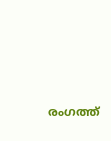രംഗത്ത്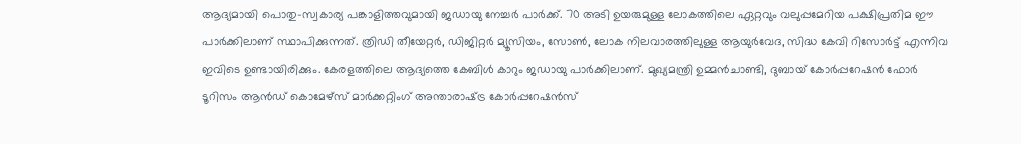ആദ്യമായി പൊതു-സ്വകാര്യ പങ്കാളിത്തവുമായി ജഡായു നേച്ചര്‍ പാര്‍ക്ക്. 70 അടി ഉയരുമുള്ള ലോകത്തിലെ ഏറ്റവും വലുപ്പമേറിയ പക്ഷിപ്രതിമ ഈ പാര്‍ക്കിലാണ് സ്ഥാപിക്കുന്നത്. ത്രിഡി തീയേറ്റര്‍, ഡിജിറ്റര്‍ മ്യൂസിയം, സോണ്‍, ലോക നിലവാരത്തിലുള്ള ആയുര്‍വേദ, സിദ്ധ കേവി റിസോര്‍ട്ട് എന്നിവ ഇവിടെ ഉണ്ടായിരിക്കും. കേരളത്തിലെ ആദ്യത്തെ കേബിള്‍ കാറും ജഡായു പാര്‍ക്കിലാണ്. മുഖ്യമന്ത്രി ഉമ്മന്‍ചാണ്ടി, ദുബായ് കോര്‍പ്പറേഷന്‍ ഫോര്‍ ടൂറിസം ആന്‍ഡ് കൊമേഴ്‌സ് മാര്‍ക്കറ്റിംഗ് അന്താരാഷ്‌ട്ര കോര്‍പ്പറേഷന്‍സ്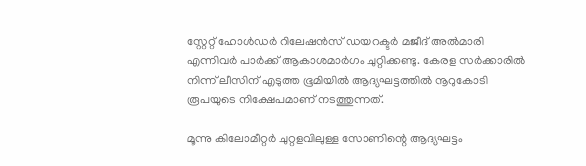സ്റ്റേറ്റ് ഹോള്‍ഡര്‍ റിലേഷന്‍സ് ഡയറക്ടര്‍ മജീദ് അല്‍മാരി എന്നിവര്‍ പാര്‍ക്ക് ആകാശമാര്‍ഗം ചുറ്റിക്കണ്ടു. കേരള സര്‍ക്കാരില്‍ നിന്ന് ലീസിന് എടുത്ത ഭൂമിയില്‍ ആദ്യഘട്ടത്തില്‍ നൂറുകോടി രൂപയുടെ നിക്ഷേപമാണ് നടത്തുന്നത്.

മൂന്നു കിലോമീറ്റര്‍ ചുറ്റളവിലുള്ള സോണിന്റെ ആദ്യഘട്ടം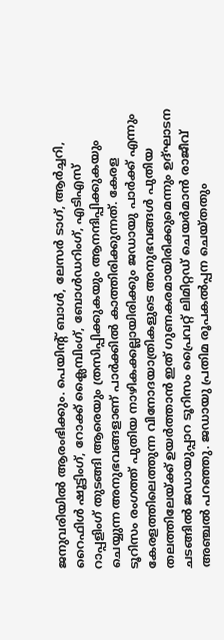ജനുവരിയില്‍ ആരംഭിക്കും. പെയിന്റ് ബാള്‍, ലേസര്‍ ടാഗ്, ആര്‍ച്ചറി, റൈഫിള്‍ ഷൂട്ടിംഗ്, റോക്ക് ക്ലൈമ്പിംഗ്, ബോള്‍ഡറിംഗ്, എടിഎസ് റാപ്പളിംഗ് തുടങ്ങി ആരെയും ത്രസിപ്പിക്കുകയും ആനന്ദിപ്പിക്കുകയും ചെയ്യുന്ന അനുഭവങ്ങളാണ് പാര്‍ക്കില്‍ കാത്തിരിക്കുന്നത്. കേരള ടൂറിസം രംഗത്ത് പുതിയ നാഴികക്കല്ലായിരിക്കും ജഡായു പാര്‍ക്ക് എന്നും കേരളത്തിലെത്തുന്ന വിനോദയാത്രികളുടെ അനുഭവങ്ങള്‍ പുതിയ തലത്തിലേയ്‌ക്ക് ഉയര്‍ത്താന്‍ ഇത് ഗുണകരമായിരിക്കുമെന്നും ഉദ്ഘാടന ചടങ്ങില്‍ ജഡായുപ്പാറ ടൂറിസം പ്രൈവറ്റ് ലിമിറ്റഡ് ചെയര്‍മാന്‍ രാജീവ് അഞ്ചല്‍ പറഞ്ഞു. ജഡായു പ്രതിമ രൂപകല്‍പ്പന ചെയ്തതും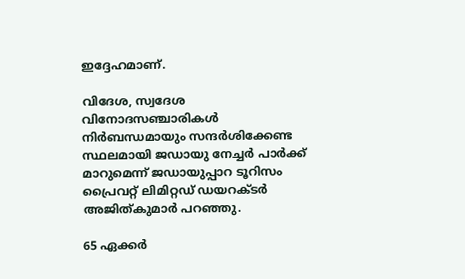ഇദ്ദേഹമാണ്.

വിദേശ, സ്വദേശ വിനോദസഞ്ചാരികള്‍ നിര്‍ബന്ധമായും സന്ദര്‍ശിക്കേണ്ട സ്ഥലമായി ജഡായു നേച്ചര്‍ പാര്‍ക്ക് മാറുമെന്ന് ജഡായുപ്പാറ ടൂറിസം പ്രൈവറ്റ് ലിമിറ്റഡ് ഡയറക്ടര്‍ അജിത്കുമാര്‍ പറഞ്ഞു.

65 ഏക്കര്‍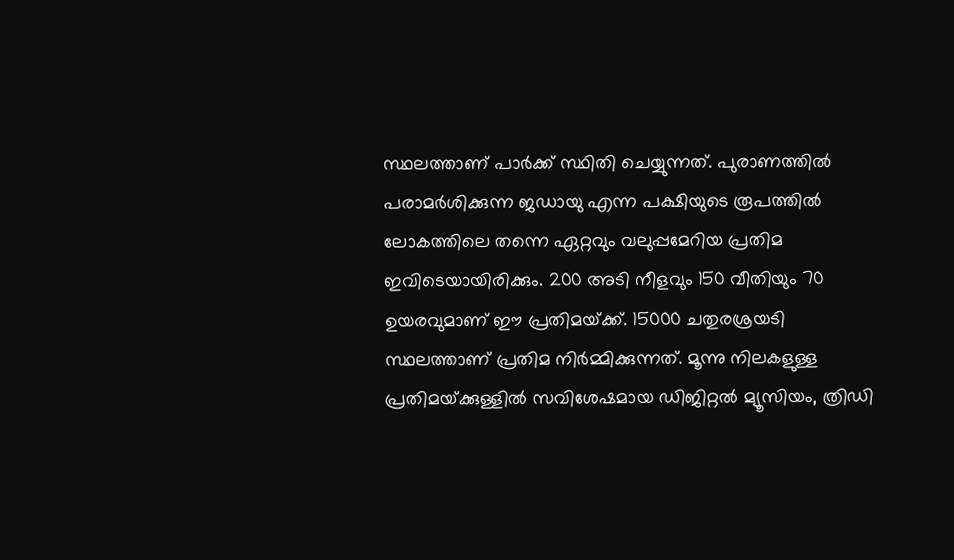സ്ഥലത്താണ് പാര്‍ക്ക് സ്ഥിതി ചെയ്യുന്നത്. പുരാണത്തില്‍ പരാമര്‍ശിക്കുന്ന ജഡായു എന്ന പക്ഷിയുടെ രൂപത്തില്‍ ലോകത്തിലെ തന്നെ ഏറ്റവും വലുപ്പമേറിയ പ്രതിമ ഇവിടെയായിരിക്കും. 200 അടി നീളവും 150 വീതിയും 70 ഉയരവുമാണ് ഈ പ്രതിമയ്‌ക്ക്. 15000 ചതുരശ്രയടി സ്ഥലത്താണ് പ്രതിമ നിര്‍മ്മിക്കുന്നത്. മൂന്നു നിലകളുള്ള പ്രതിമയ്‌ക്കുള്ളില്‍ സവിശേഷമായ ഡിജിറ്റല്‍ മ്യൂസിയം, ത്രിഡി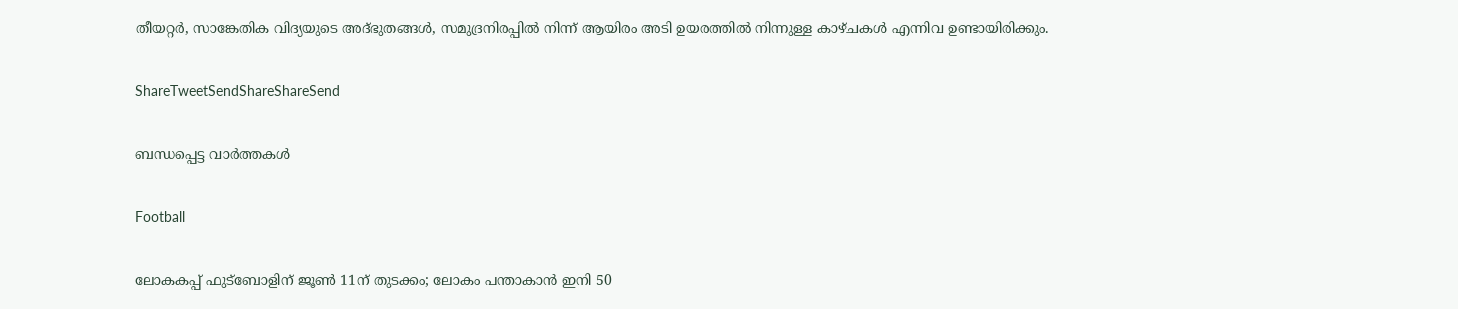തീയറ്റര്‍, സാങ്കേതിക വിദ്യയുടെ അദ്ഭുതങ്ങള്‍, സമുദ്രനിരപ്പില്‍ നിന്ന് ആയിരം അടി ഉയരത്തില്‍ നിന്നുള്ള കാഴ്ചകള്‍ എന്നിവ ഉണ്ടായിരിക്കും.

ShareTweetSendShareShareSend

ബന്ധപ്പെട്ട വാര്‍ത്തകള്‍

Football

ലോകകപ്പ് ഫുട്‌ബോളിന് ജൂണ്‍ 11ന് തുടക്കം; ലോകം പന്താകാന്‍ ഇനി 50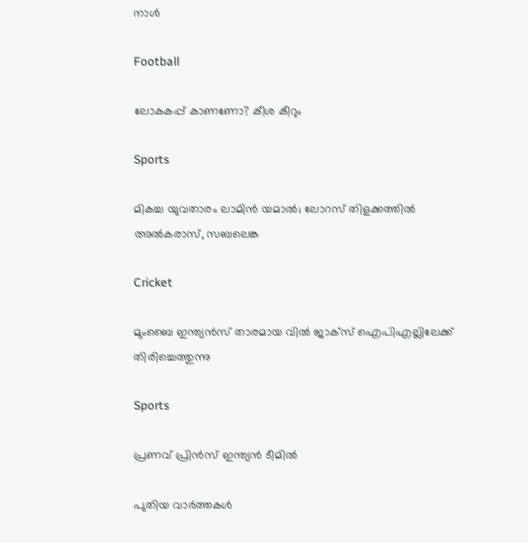നാള്‍

Football

ലോകകപ്പ് കാണണോ? കീശ കീറും

Sports

മികച്ച യുവതാരം ലാമിന്‍ യമാല്‍; ലോറസ് തിളക്കത്തില്‍ അല്‍കരാസ്, സബലെങ്ക

Cricket

മുംബൈ ഇന്ത്യന്‍സ് താരമായ വില്‍ ജാക്‌സ് ഐപിഎല്ലിലേക്ക് തിരിച്ചെത്തുന്നു

Sports

പ്രണവ് പ്രിന്‍സ് ഇന്ത്യന്‍ ടീമില്‍

പുതിയ വാര്‍ത്തകള്‍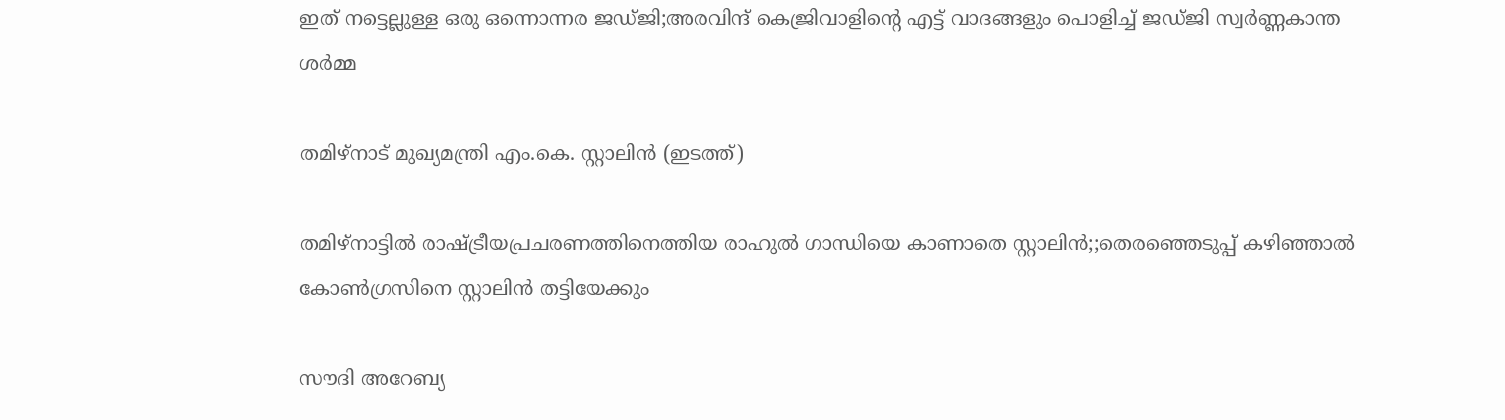ഇത് നട്ടെല്ലുള്ള ഒരു ഒന്നൊന്നര ജഡ്ജി;അരവിന്ദ് കെജ്രിവാളിന്റെ എട്ട് വാദങ്ങളും പൊളിച്ച് ജഡ്ജി സ്വര്‍ണ്ണകാന്ത ശര്‍മ്മ

തമിഴ്നാട് മുഖ്യമന്ത്രി എം.കെ. സ്റ്റാലിന്‍ (ഇടത്ത്)

തമിഴ്നാട്ടില്‍ രാഷ്‌ട്രീയപ്രചരണത്തിനെത്തിയ രാഹുല്‍ ഗാന്ധിയെ കാണാതെ സ്റ്റാലിന്‍;;തെരഞ്ഞെടുപ്പ് കഴിഞ്ഞാല്‍ കോണ്‍ഗ്രസിനെ സ്റ്റാലിന്‍ തട്ടിയേക്കും

സൗദി അറേബ്യ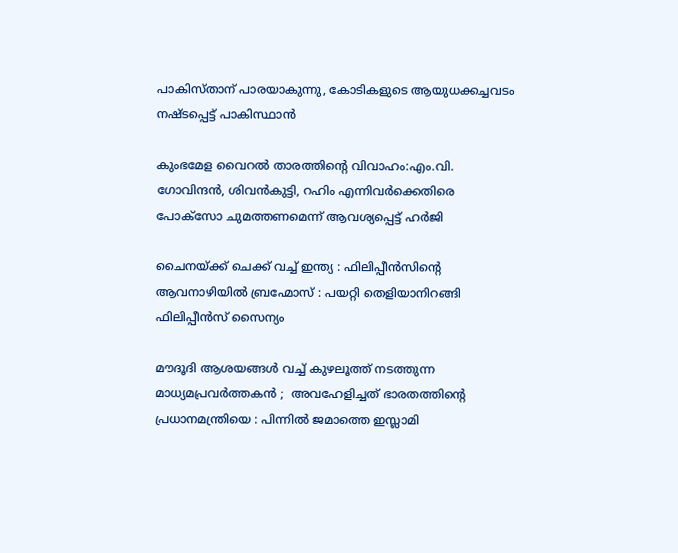പാകിസ്താന് പാരയാകുന്നു, കോടികളുടെ ആയുധക്കച്ചവടം നഷ്ടപ്പെട്ട് പാകിസ്ഥാന്‍

കുംഭമേള വൈറല്‍ താരത്തിന്റെ വിവാഹം:എം.വി. ഗോവിന്ദന്‍, ശിവന്‍കുട്ടി, റഹിം എന്നിവര്‍ക്കെതിരെ പോക്സോ ചുമത്തണമെന്ന് ആവശ്യപ്പെട്ട് ഹര്‍ജി

ചൈനയ്‌ക്ക് ചെക്ക് വച്ച് ഇന്ത്യ : ഫിലിപ്പീൻസിന്റെ ആവനാഴിയിൽ ബ്രഹ്മോസ് : പയറ്റി തെളിയാനിറങ്ങി ഫിലിപ്പീൻസ് സൈന്യം

മൗദൂദി ആശയങ്ങൾ വച്ച് കുഴലൂത്ത് നടത്തുന്ന മാധ്യമപ്രവർത്തകൻ ;  അവഹേളിച്ചത് ഭാരതത്തിന്റെ പ്രധാനമന്ത്രിയെ : പിന്നിൽ ജമാത്തെ ഇസ്ലാമി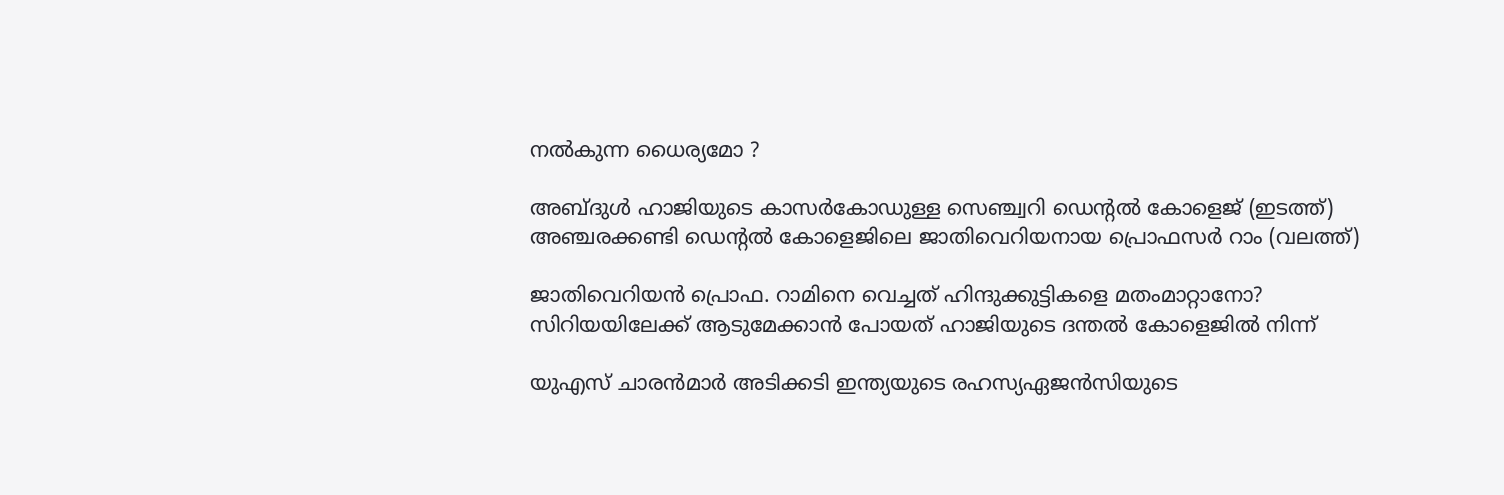നൽകുന്ന ധൈര്യമോ ?

അബ്ദുള്‍ ഹാജിയുടെ കാസര്‍കോഡുള്ള സെഞ്ച്വറി ഡെന്‍റല്‍ കോളെജ് (ഇടത്ത്) അഞ്ചരക്കണ്ടി ഡെന്‍റല്‍ കോളെജിലെ ജാതിവെറിയനായ പ്രൊഫസര്‍ റാം (വലത്ത്)

ജാതിവെറിയന്‍ പ്രൊഫ. റാമിനെ വെച്ചത് ഹിന്ദുക്കുട്ടികളെ മതംമാറ്റാനോ? സിറിയയിലേക്ക് ആടുമേക്കാന്‍ പോയത് ഹാജിയുടെ ദന്തല്‍ കോളെജില്‍ നിന്ന്

യുഎസ് ചാരന്‍മാര്‍ അടിക്കടി ഇന്ത്യയുടെ രഹസ്യഏജന്‍സിയുടെ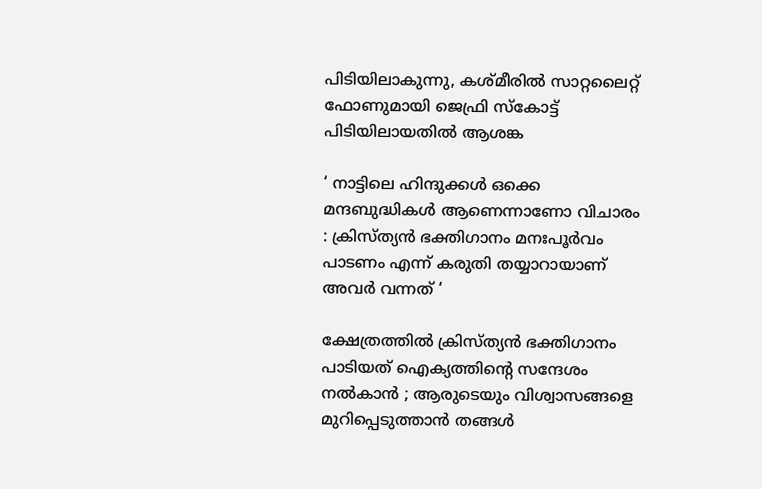പിടിയിലാകുന്നു, കശ്മീരില്‍ സാറ്റലൈറ്റ് ഫോണുമായി ജെഫ്രി സ്കോട്ട് പിടിയിലായതില്‍ ആശങ്ക

‘ നാട്ടിലെ ഹിന്ദുക്കൾ ഒക്കെ മന്ദബുദ്ധികൾ ആണെന്നാണോ വിചാരം : ക്രിസ്ത്യൻ ഭക്തിഗാനം മനഃപൂർവം പാടണം എന്ന് കരുതി തയ്യാറായാണ് അവർ വന്നത് ‘

ക്ഷേത്രത്തിൽ ക്രിസ്ത്യൻ ഭക്തിഗാനം പാടിയത് ഐക്യത്തിന്റെ സന്ദേശം നൽകാൻ ; ആരുടെയും വിശ്വാസങ്ങളെ മുറിപ്പെടുത്താൻ തങ്ങൾ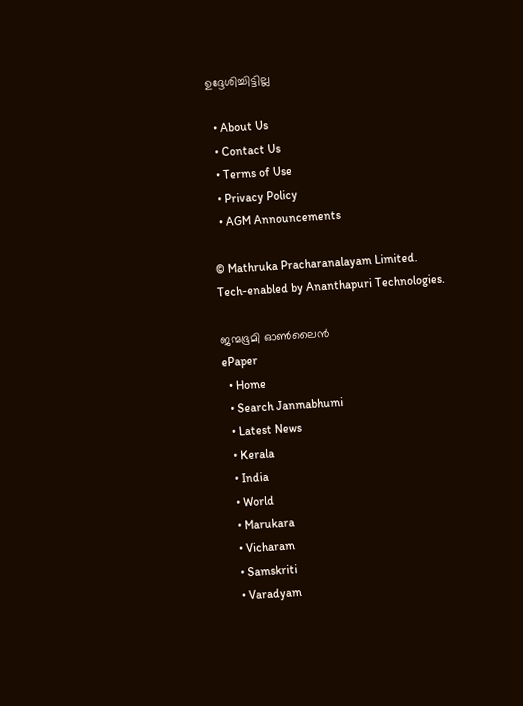ഉദ്ദേശിച്ചിട്ടില്ല

  • About Us
  • Contact Us
  • Terms of Use
  • Privacy Policy
  • AGM Announcements

© Mathruka Pracharanalayam Limited.
Tech-enabled by Ananthapuri Technologies.

ജന്മഭൂമി ഓണ്‍ലൈന്‍
ePaper
  • Home
  • Search Janmabhumi
  • Latest News
  • Kerala
  • India
  • World
  • Marukara
  • Vicharam
  • Samskriti
  • Varadyam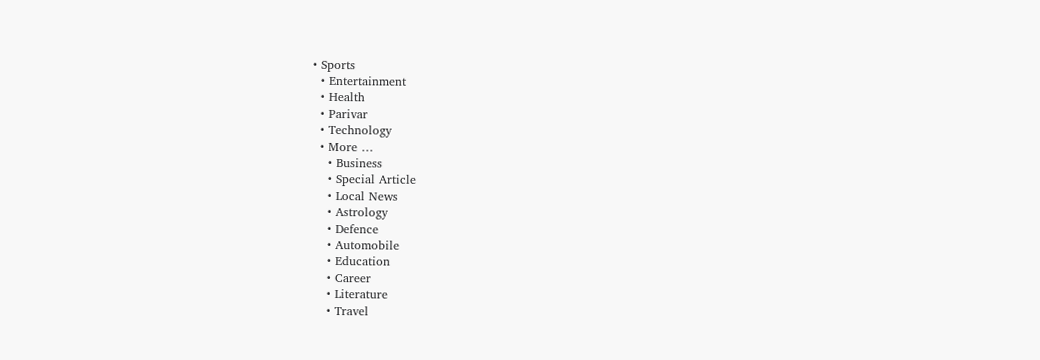• Sports
  • Entertainment
  • Health
  • Parivar
  • Technology
  • More …
    • Business
    • Special Article
    • Local News
    • Astrology
    • Defence
    • Automobile
    • Education
    • Career
    • Literature
    • Travel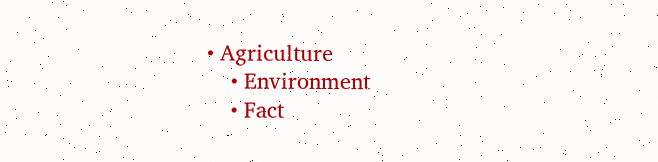• Agriculture
    • Environment
    • Fact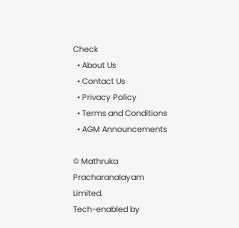Check
  • About Us
  • Contact Us
  • Privacy Policy
  • Terms and Conditions
  • AGM Announcements

© Mathruka Pracharanalayam Limited.
Tech-enabled by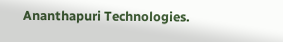Ananthapuri Technologies.